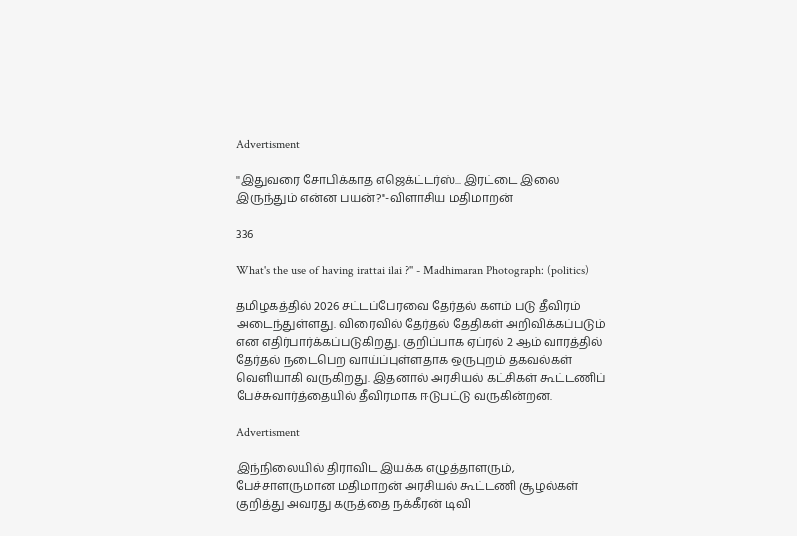Advertisment

''இதுவரை சோபிக்காத எஜெக்ட்டர்ஸ்... இரட்டை இலை இருந்தும் என்ன பயன்?''-விளாசிய மதிமாறன்

336

What's the use of having irattai ilai ?'' - Madhimaran Photograph: (politics)

தமிழகத்தில் 2026 சட்டப்பேரவை தேர்தல் களம் படு தீவிரம் அடைந்துள்ளது. விரைவில் தேர்தல் தேதிகள் அறிவிக்கப்படும் என எதிர்பார்க்கப்படுகிறது. குறிப்பாக ஏப்ரல் 2 ஆம் வாரத்தில் தேர்தல் நடைபெற வாய்ப்புள்ளதாக ஒருபுறம் தகவல்கள் வெளியாகி வருகிறது. இதனால் அரசியல் கட்சிகள் கூட்டணிப் பேச்சுவார்த்தையில் தீவிரமாக ஈடுபட்டு வருகின்றன.

Advertisment

இந்நிலையில் திராவிட இயக்க எழுத்தாளரும், பேச்சாளருமான மதிமாறன் அரசியல் கூட்டணி சூழல்கள் குறித்து அவரது கருத்தை நக்கீரன் டிவி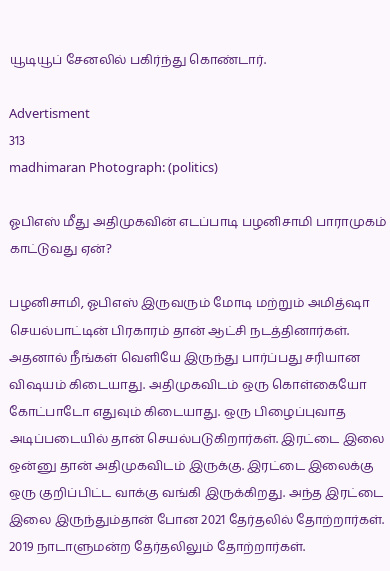யூடியூப் சேனலில் பகிர்ந்து கொண்டார்.

Advertisment
313
madhimaran Photograph: (politics)

ஓபிஎஸ் மீது அதிமுகவின் எடப்பாடி பழனிசாமி பாராமுகம் காட்டுவது ஏன்?

பழனிசாமி, ஓபிஎஸ் இருவரும் மோடி மற்றும் அமித்ஷா செயல்பாட்டின் பிரகாரம் தான் ஆட்சி நடத்தினார்கள். அதனால் நீங்கள் வெளியே இருந்து பார்ப்பது சரியான விஷயம் கிடையாது. அதிமுகவிடம் ஒரு கொள்கையோ கோட்பாடோ எதுவும் கிடையாது. ஒரு பிழைப்புவாத அடிப்படையில் தான் செயல்படுகிறார்கள். இரட்டை இலை ஒன்னு தான் அதிமுகவிடம் இருக்கு. இரட்டை இலைக்கு ஒரு குறிப்பிட்ட வாக்கு வங்கி இருக்கிறது. அந்த இரட்டை இலை இருந்தும்தான் போன 2021 தேர்தலில் தோற்றார்கள். 2019 நாடாளுமன்ற தேர்தலிலும் தோற்றார்கள்.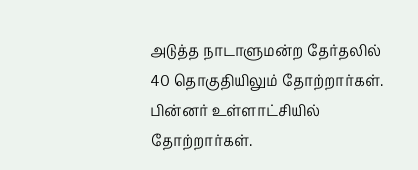அடுத்த நாடாளுமன்ற தேர்தலில் 40 தொகுதியிலும் தோற்றார்கள். பின்னர் உள்ளாட்சியில் தோற்றார்கள்.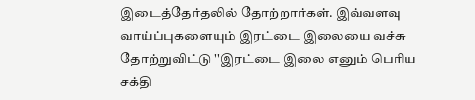இடைத்தேர்தலில் தோற்றார்கள். இவ்வளவு வாய்ப்புகளையும் இரட்டை இலையை வச்சு தோற்றுவிட்டு ''இரட்டை இலை எனும் பெரிய சக்தி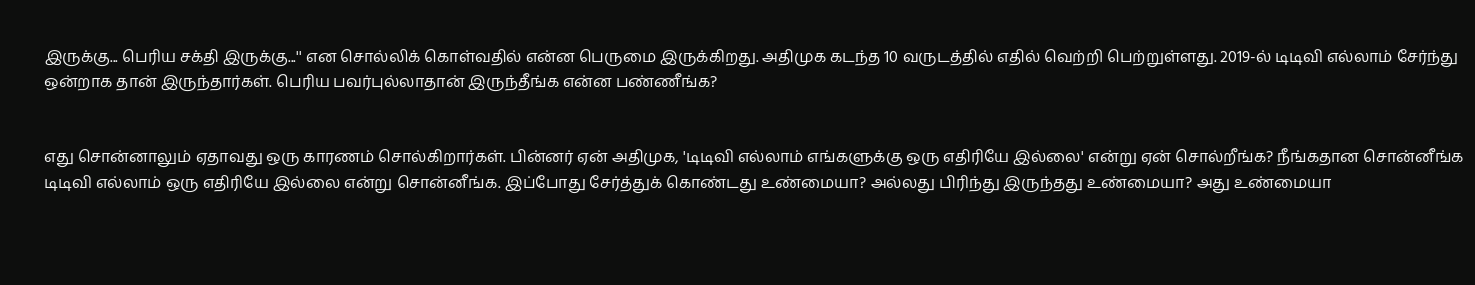இருக்கு... பெரிய சக்தி இருக்கு...'' என சொல்லிக் கொள்வதில் என்ன பெருமை இருக்கிறது. அதிமுக கடந்த 10 வருடத்தில் எதில் வெற்றி பெற்றுள்ளது. 2019-ல் டிடிவி எல்லாம் சேர்ந்து ஒன்றாக தான் இருந்தார்கள். பெரிய பவர்புல்லாதான் இருந்தீங்க என்ன பண்ணீங்க?


எது சொன்னாலும் ஏதாவது ஒரு காரணம் சொல்கிறார்கள். பின்னர் ஏன் அதிமுக, 'டிடிவி எல்லாம் எங்களுக்கு ஒரு எதிரியே இல்லை' என்று ஏன் சொல்றீங்க? நீங்கதான சொன்னீங்க டிடிவி எல்லாம் ஒரு எதிரியே இல்லை என்று சொன்னீங்க. இப்போது சேர்த்துக் கொண்டது உண்மையா? அல்லது பிரிந்து இருந்தது உண்மையா? அது உண்மையா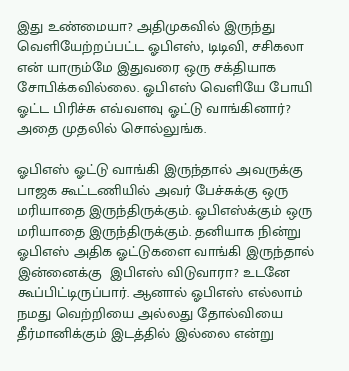இது உண்மையா? அதிமுகவில் இருந்து வெளியேற்றப்பட்ட ஓபிஎஸ், டிடிவி, சசிகலா என் யாரும்மே இதுவரை ஒரு சக்தியாக சோபிக்கவில்லை. ஓபிஎஸ் வெளியே போயி ஓட்ட பிரிச்சு எவ்வளவு ஓட்டு வாங்கினார்? அதை முதலில் சொல்லுங்க.

ஓபிஎஸ் ஓட்டு வாங்கி இருந்தால் அவருக்கு பாஜக கூட்டணியில் அவர் பேச்சுக்கு ஒரு மரியாதை இருந்திருக்கும். ஓபிஎஸ்க்கும் ஒரு மரியாதை இருந்திருக்கும். தனியாக நின்று ஓபிஎஸ் அதிக ஓட்டுகளை வாங்கி இருந்தால் இன்னைக்கு  இபிஎஸ் விடுவாரா? உடனே கூப்பிட்டிருப்பார். ஆனால் ஓபிஎஸ் எல்லாம் நமது வெற்றியை அல்லது தோல்வியை தீர்மானிக்கும் இடத்தில் இல்லை என்று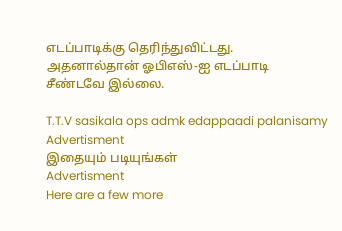எடப்பாடிக்கு தெரிந்துவிட்டது. அதனால்தான் ஓபிஎஸ்-ஐ எடப்பாடி சீண்டவே இல்லை.

T.T.V sasikala ops admk edappaadi palanisamy
Advertisment
இதையும் படியுங்கள்
Advertisment
Here are a few more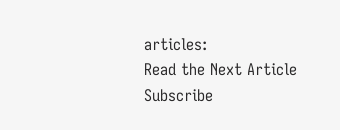articles:
Read the Next Article
Subscribe